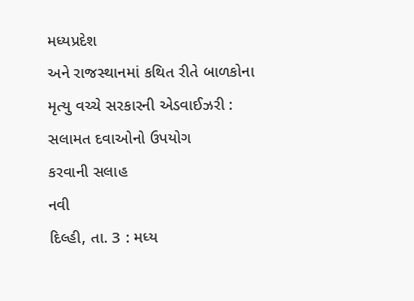મધ્યપ્રદેશ
અને રાજસ્થાનમાં કથિત રીતે બાળકોના મૃત્યુ વચ્ચે સરકારની એડવાઈઝરી : સલામત દવાઓનો ઉપયોગ
કરવાની સલાહ
નવી
દિલ્હી, તા. 3 : મધ્ય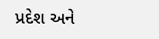પ્રદેશ અને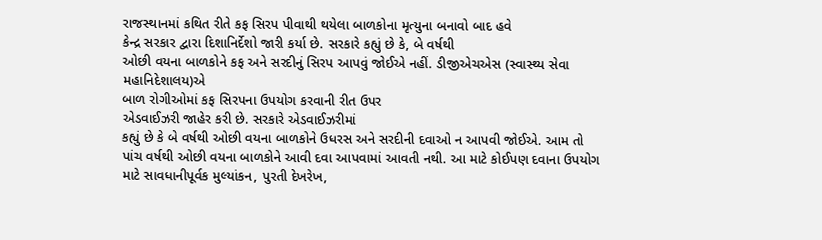રાજસ્થાનમાં કથિત રીતે કફ સિરપ પીવાથી થયેલા બાળકોના મૃત્યુના બનાવો બાદ હવે
કેન્દ્ર સરકાર દ્વારા દિશાનિર્દેશો જારી કર્યા છે. સરકારે કહ્યું છે કે, બે વર્ષથી
ઓછી વયના બાળકોને કફ અને સરદીનું સિરપ આપવું જોઈએ નહીં. ડીજીએચએસ (સ્વાસ્થ્ય સેવા મહાનિદેશાલય)એ
બાળ રોગીઓમાં કફ સિરપના ઉપયોગ કરવાની રીત ઉપર
એડવાઈઝરી જાહેર કરી છે. સરકારે એડવાઈઝરીમાં
કહ્યું છે કે બે વર્ષથી ઓછી વયના બાળકોને ઉધરસ અને સરદીની દવાઓ ન આપવી જોઈએ. આમ તો
પાંચ વર્ષથી ઓછી વયના બાળકોને આવી દવા આપવામાં આવતી નથી. આ માટે કોઈપણ દવાના ઉપયોગ
માટે સાવધાનીપૂર્વક મુલ્યાંકન, પુરતી દેખરેખ,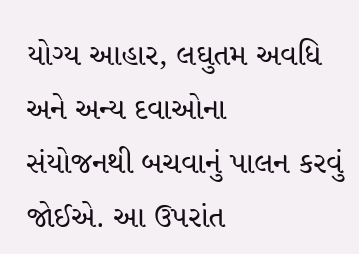યોગ્ય આહાર, લઘુતમ અવધિ અને અન્ય દવાઓના
સંયોજનથી બચવાનું પાલન કરવું જોઈએ. આ ઉપરાંત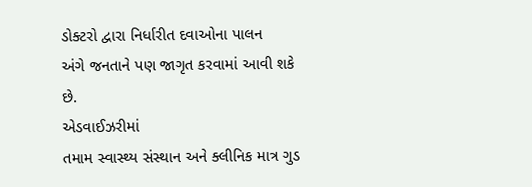ડોક્ટરો દ્વારા નિર્ધારીત દવાઓના પાલન
અંગે જનતાને પણ જાગૃત કરવામાં આવી શકે છે.
એડવાઈઝરીમાં
તમામ સ્વાસ્થ્ય સંસ્થાન અને ક્લીનિક માત્ર ગુડ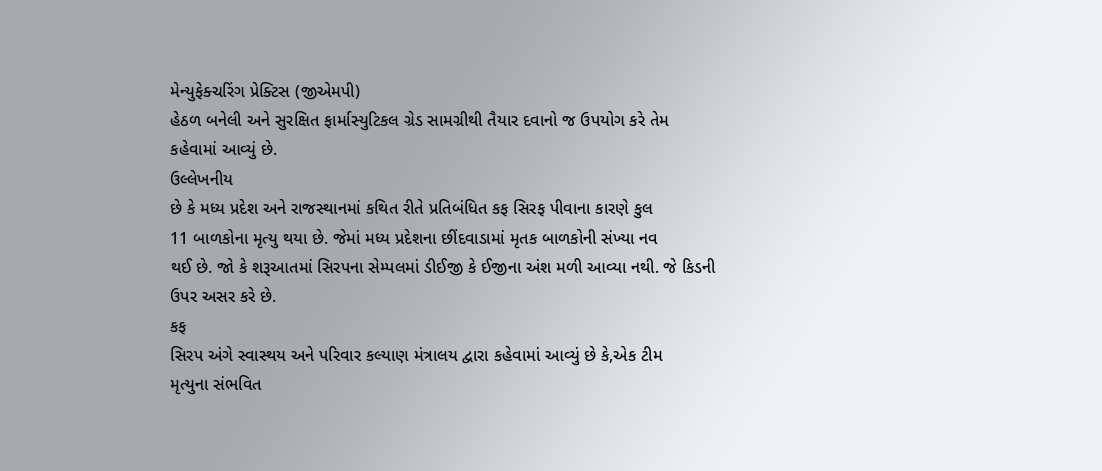મેન્યુફેક્ચરિંગ પ્રેક્ટિસ (જીએમપી)
હેઠળ બનેલી અને સુરક્ષિત ફાર્માસ્યુટિકલ ગ્રેડ સામગ્રીથી તૈયાર દવાનો જ ઉપયોગ કરે તેમ
કહેવામાં આવ્યું છે.
ઉલ્લેખનીય
છે કે મધ્ય પ્રદેશ અને રાજસ્થાનમાં કથિત રીતે પ્રતિબંધિત કફ સિરફ પીવાના કારણે કુલ
11 બાળકોના મૃત્યુ થયા છે. જેમાં મધ્ય પ્રદેશના છીંદવાડામાં મૃતક બાળકોની સંખ્યા નવ
થઈ છે. જો કે શરૂઆતમાં સિરપના સેમ્પલમાં ડીઈજી કે ઈજીના અંશ મળી આવ્યા નથી. જે કિડની
ઉપર અસર કરે છે.
કફ
સિરપ અંગે સ્વાસ્થય અને પરિવાર કલ્યાણ મંત્રાલય દ્વારા કહેવામાં આવ્યું છે કે,એક ટીમ
મૃત્યુના સંભવિત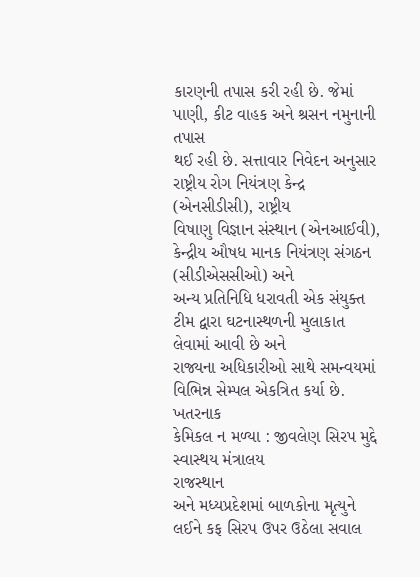કારણની તપાસ કરી રહી છે. જેમાં પાણી, કીટ વાહક અને શ્રસન નમુનાની તપાસ
થઈ રહી છે. સત્તાવાર નિવેદન અનુસાર રાષ્ટ્રીય રોગ નિયંત્રણ કેન્દ્ર (એનસીડીસી), રાષ્ટ્રીય
વિષાણુ વિજ્ઞાન સંસ્થાન (એનઆઈવી), કેન્દ્રીય ઔષધ માનક નિયંત્રણ સંગઠન (સીડીએસસીઓ) અને
અન્ય પ્રતિનિધિ ધરાવતી એક સંયુક્ત ટીમ દ્વારા ઘટનાસ્થળની મુલાકાત લેવામાં આવી છે અને
રાજ્યના અધિકારીઓ સાથે સમન્વયમાં વિભિન્ન સેમ્પલ એકત્રિત કર્યા છે.
ખતરનાક
કેમિકલ ન મળ્યા : જીવલેણ સિરપ મુદ્દે સ્વાસ્થય મંત્રાલય
રાજસ્થાન
અને મધ્યપ્રદેશમાં બાળકોના મૃત્યુને લઈને કફ સિરપ ઉપર ઉઠેલા સવાલ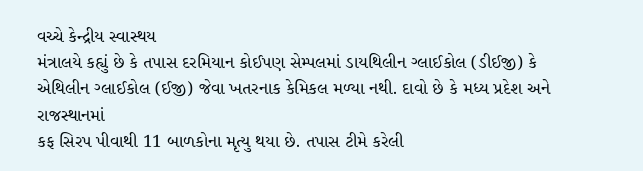વચ્ચે કેન્દ્રીય સ્વાસ્થય
મંત્રાલયે કહ્યું છે કે તપાસ દરમિયાન કોઈપણ સેમ્પલમાં ડાયથિલીન ગ્લાઈકોલ (ડીઈજી) કે
એથિલીન ગ્લાઈકોલ (ઈજી) જેવા ખતરનાક કેમિકલ મળ્યા નથી. દાવો છે કે મધ્ય પ્રદેશ અને રાજસ્થાનમાં
કફ સિરપ પીવાથી 11 બાળકોના મૃત્યુ થયા છે. તપાસ ટીમે કરેલી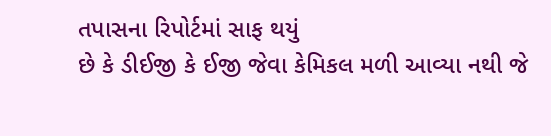તપાસના રિપોર્ટમાં સાફ થયું
છે કે ડીઈજી કે ઈજી જેવા કેમિકલ મળી આવ્યા નથી જે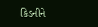કિડનીને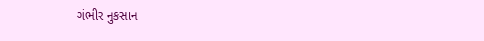ગંભીર નુકસાન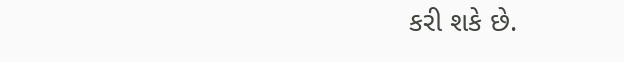કરી શકે છે.